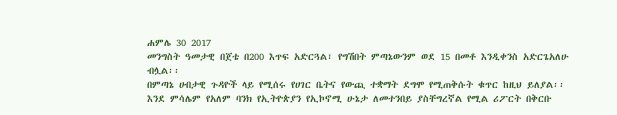ሐምሌ 30 2017
መንግስት ዓመታዊ በጀቴ በ200 እጥፍ አድርጓል፣ የግሽበት ምጣኔውንም ወደ 15 በመቶ እንዲቀንስ አድርጌአለሁ ብሏል፡፡
በምጣኔ ሀብታዊ ጉዳዮች ላይ የሚሰሩ የሀገር ቤትና የውጪ ተቋማት ደግሞ የሚጠቅሱት ቁጥር ከዚህ ይለያል፡፡
እንደ ምሳሌም የአለም ባንክ የኢትዮጵያን የኢኮኖሚ ሁኔታ ለመተንበይ ያስቸግረኛል የሚል ሪፖርት በቅርቡ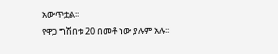አውጥቷል፡፡
የዋጋ ግሽበቱ 20 በመቶ ነው ያሉም አሉ፡፡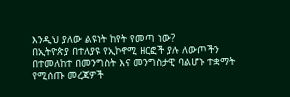እንዲህ ያለው ልዩነት ከየት የመጣ ነው?
በኢትዮጵያ በተለያዩ የኢኮኖሚ ዘርፎች ያሉ ለውጦችን በተመለከተ በመንግስት እና መንግስታዊ ባልሆኑ ተቋማት የሚሰጡ መረጃዎች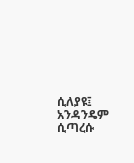ሲለያዩ፤ አንዳንዴም ሲጣረሱ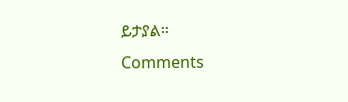ይታያል።
Comments